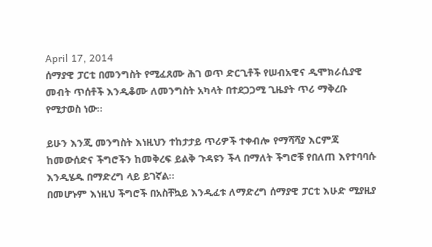April 17, 2014
ሰማያዊ ፓርቲ በመንግስት የሚፈጸሙ ሕገ ወጥ ድርጊቶች የሠብአዊና ዲሞክራሲያዊ መብት ጥሰቶች እንዲቆሙ ለመንግስት አካላት በተደጋጋሚ ጊዜያት ጥሪ ማቅረቡ የሚታወስ ነው፡፡

ይሁን እንጂ መንግስት እነዚህን ተከታታይ ጥሪዎች ተቀብሎ የማሻሻያ እርምጃ ከመውሰድና ችግሮችን ከመቅረፍ ይልቅ ጉዳዩን ችላ በማለት ችግሮቹ የበለጠ እየተባባሱ እንዲሄዱ በማድረግ ላይ ይገኛል፡፡
በመሆኑም እነዚህ ችግሮች በአስቸኳይ እንዲፈቱ ለማድረግ ሰማያዊ ፓርቲ እሁድ ሚያዚያ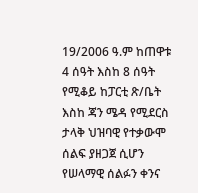19/2006 ዓ.ም ከጠዋቱ 4 ሰዓት እስከ 8 ሰዓት የሚቆይ ከፓርቲ ጽ/ቤት እስከ ጃን ሜዳ የሚደርስ ታላቅ ህዝባዊ የተቃውሞ ሰልፍ ያዘጋጀ ሲሆን የሠላማዊ ሰልፉን ቀንና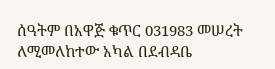ሰዓትም በአዋጅ ቁጥር 031983 መሠረት ለሚመለከተው አካል በደብዳቤ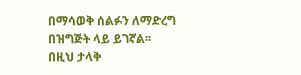በማሳወቅ ሰልፉን ለማድረግ በዝግጅት ላይ ይገኛል፡፡
በዚህ ታላቅ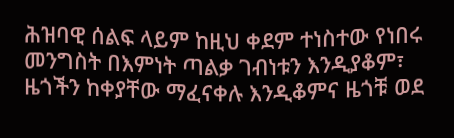ሕዝባዊ ሰልፍ ላይም ከዚህ ቀደም ተነስተው የነበሩ መንግስት በእምነት ጣልቃ ገብነቱን እንዲያቆም፣ ዜጎችን ከቀያቸው ማፈናቀሉ እንዲቆምና ዜጎቹ ወደ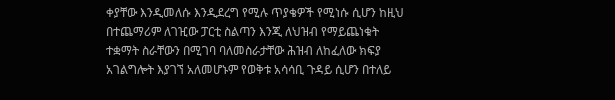ቀያቸው እንዲመለሱ እንዲደረግ የሚሉ ጥያቄዎች የሚነሱ ሲሆን ከዚህ በተጨማሪም ለገዢው ፓርቲ ስልጣን እንጂ ለህዝብ የማይጨነቁት ተቋማት ስራቸውን በሚገባ ባለመስራታቸው ሕዝብ ለከፈለው ክፍያ አገልግሎት እያገኘ አለመሆኑም የወቅቱ አሳሳቢ ጉዳይ ሲሆን በተለይ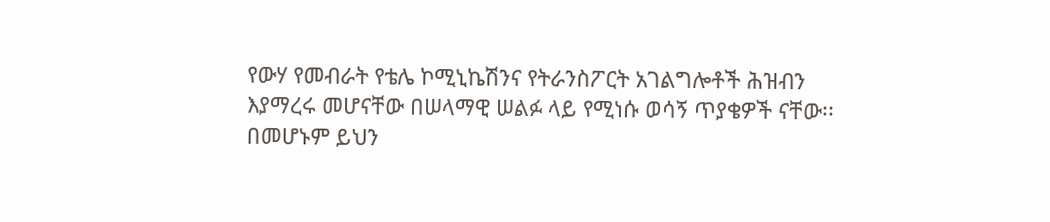የውሃ የመብራት የቴሌ ኮሚኒኬሽንና የትራንስፖርት አገልግሎቶች ሕዝብን እያማረሩ መሆናቸው በሠላማዊ ሠልፉ ላይ የሚነሱ ወሳኝ ጥያቄዎች ናቸው፡፡
በመሆኑም ይህን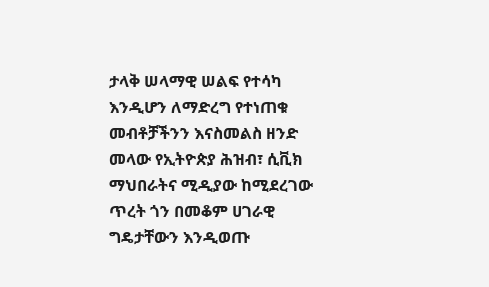ታላቅ ሠላማዊ ሠልፍ የተሳካ እንዲሆን ለማድረግ የተነጠቁ መብቶቻችንን እናስመልስ ዘንድ መላው የኢትዮጵያ ሕዝብ፣ ሲቪክ ማህበራትና ሚዲያው ከሚደረገው ጥረት ጎን በመቆም ሀገራዊ ግዴታቸውን እንዲወጡ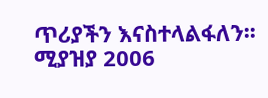ጥሪያችን እናስተላልፋለን፡፡
ሚያዝያ 2006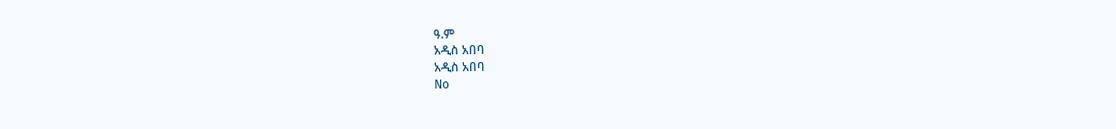ዓ.ም
አዲስ አበባ
አዲስ አበባ
No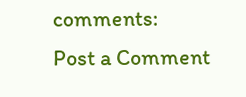comments:
Post a Comment